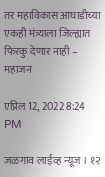तर महाविकास आघाडीच्या एकही मंत्र्याला जिल्ह्यात फिरकु देणार नाही – महाजन

एप्रिल 12, 2022 8:24 PM

जळगाव लाईव्ह न्यूज । १२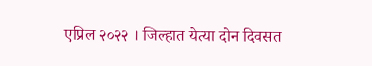एप्रिल २०२२ । जिल्हात येत्या दोन दिवसत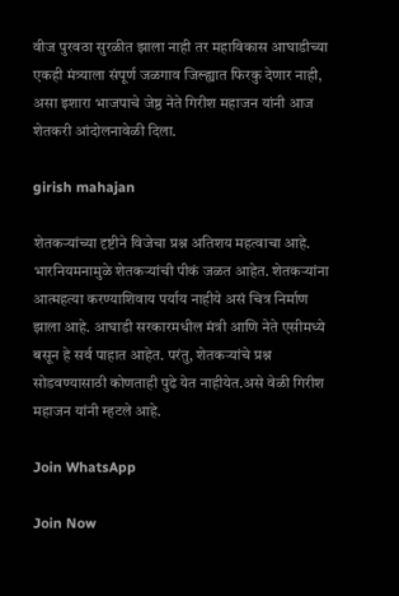वीज पुरवठा सुरळीत झाला नाही तर महाविकास आघाडीच्या एकही मंत्र्याला संपूर्ण जळगाव जिल्ह्यात फिरकु देणार नाही, असा इशारा भाजपाचे जेष्ठ नेते गिरीश महाजन यांनी आज शेतकरी आंदोलनावेळी दिला.

girish mahajan

शेतकऱ्यांच्या दृष्टीने विजेचा प्रश्न अतिशय महत्वाचा आहे. भारनियमनामुळे शेतकऱ्यांची पीकं जळत आहेत. शेतकऱ्यांना आत्महत्या करण्याशिवाय पर्याय नाहीये असं चित्र निर्माण झाला आहे. आघाडी सरकारमधील मंत्री आणि नेते एसीमध्ये बसून हे सर्व पाहात आहेत. परंतु, शेतकऱ्यांचे प्रश्न सोडवण्यासाठी कोणताही पुढे येत नाहीयेत.असे वेळी गिरीश महाजन यांनी म्हटले आहे.

Join WhatsApp

Join Now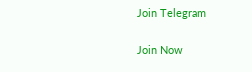Join Telegram

Join Now